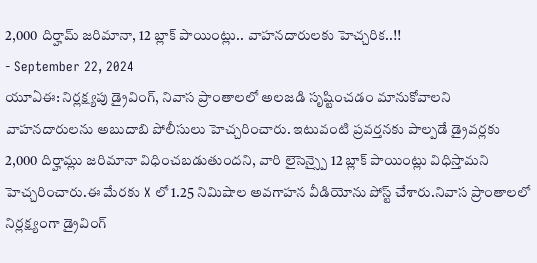2,000 దిర్హామ్ జరిమానా, 12 బ్లాక్ పాయింట్లు.. వాహనదారులకు హెచ్చరిక..!!
- September 22, 2024
యూఏఈ: నిర్లక్ష్యపు డ్రైవింగ్, నివాస ప్రాంతాలలో అలజడి సృష్టించడం మానుకోవాలని వాహనదారులను అబుదాబి పోలీసులు హెచ్చరించారు. ఇటువంటి ప్రవర్తనకు పాల్పడే డ్రైవర్లకు 2,000 దిర్హామ్లు జరిమానా విధించబడుతుందని, వారి లైసెన్స్పై 12 బ్లాక్ పాయింట్లు విధిస్తామని హెచ్చరించారు.ఈ మేరకు X లో 1.25 నిమిషాల అవగాహన వీడియోను పోస్ట్ చేశారు.నివాస ప్రాంతాలలో నిర్లక్ష్యంగా డ్రైవింగ్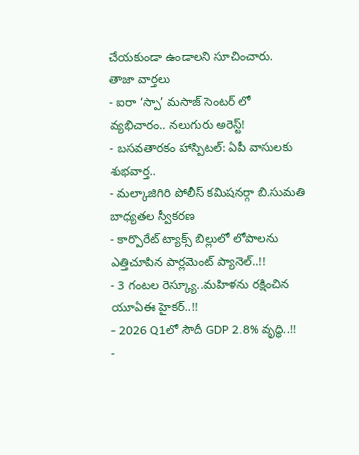చేయకుండా ఉండాలని సూచించారు.
తాజా వార్తలు
- ఐరా ‘స్పా’ మసాజ్ సెంటర్ లో వ్యభిచారం.. నలుగురు అరెస్ట్!
- బసవతారకం హాస్పిటల్: ఏపీ వాసులకు శుభవార్త..
- మల్కాజిగిరి పోలీస్ కమిషనర్గా బి.సుమతి బాధ్యతల స్వీకరణ
- కార్పొరేట్ ట్యాక్స్ బిల్లులో లోపాలను ఎత్తిచూపిన పార్లమెంట్ ప్యానెల్..!!
- 3 గంటల రెస్క్యూ..మహిళను రక్షించిన యూఏఈ హైకర్..!!
- 2026 Q1లో సౌదీ GDP 2.8% వృద్ధి..!!
-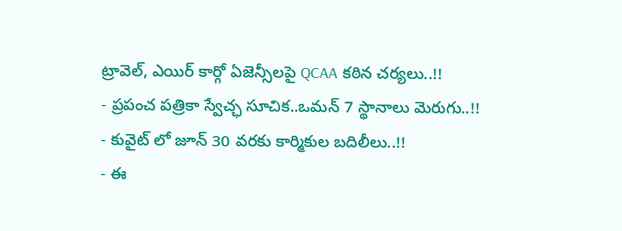ట్రావెల్, ఎయిర్ కార్గో ఏజెన్సీలపై QCAA కఠిన చర్యలు..!!
- ప్రపంచ పత్రికా స్వేచ్ఛ సూచిక..ఒమన్ 7 స్థానాలు మెరుగు..!!
- కువైట్ లో జూన్ 30 వరకు కార్మికుల బదిలీలు..!!
- ఈ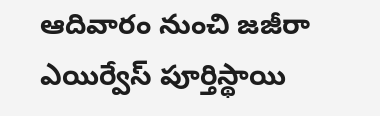ఆదివారం నుంచి జజీరా ఎయిర్వేస్ పూర్తిస్థాయి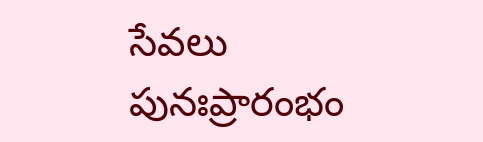సేవలు పునఃప్రారంభం